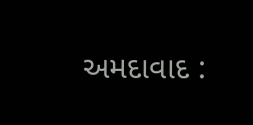અમદાવાદ :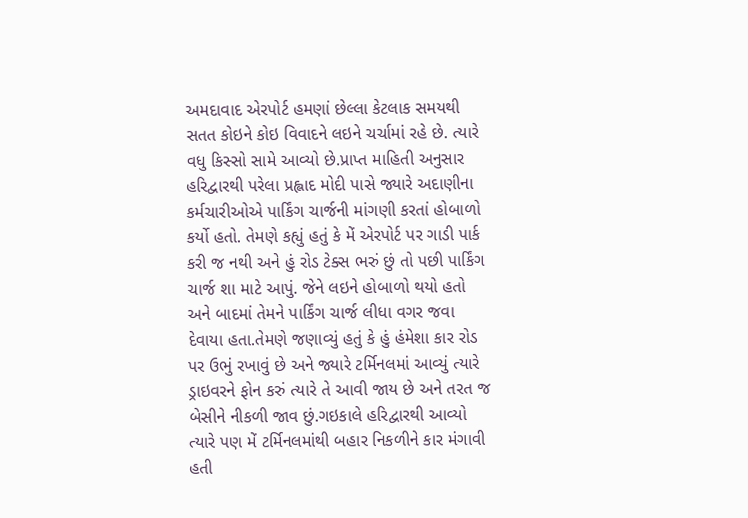અમદાવાદ એરપોર્ટ હમણાં છેલ્લા કેટલાક સમયથી સતત કોઇને કોઇ વિવાદને લઇને ચર્ચામાં રહે છે. ત્યારે વધુ કિસ્સો સામે આવ્યો છે.પ્રાપ્ત માહિતી અનુસાર હરિદ્વારથી પરેલા પ્રહ્લાદ મોદી પાસે જ્યારે અદાણીના કર્મચારીઓએ પાર્કિંગ ચાર્જની માંગણી કરતાં હોબાળો કર્યો હતો. તેમણે કહ્યું હતું કે મેં એરપોર્ટ પર ગાડી પાર્ક કરી જ નથી અને હું રોડ ટેક્સ ભરું છું તો પછી પાર્કિંગ ચાર્જ શા માટે આપું. જેને લઇને હોબાળો થયો હતો અને બાદમાં તેમને પાર્કિંગ ચાર્જ લીધા વગર જવા દેવાયા હતા.તેમણે જણાવ્યું હતું કે હું હંમેશા કાર રોડ પર ઉભું રખાવું છે અને જ્યારે ટર્મિનલમાં આવ્યું ત્યારે ડ્રાઇવરને ફોન કરું ત્યારે તે આવી જાય છે અને તરત જ બેસીને નીકળી જાવ છું.ગઇકાલે હરિદ્વારથી આવ્યો ત્યારે પણ મેં ટર્મિનલમાંથી બહાર નિકળીને કાર મંગાવી હતી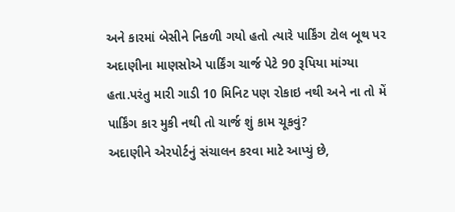અને કારમાં બેસીને નિકળી ગયો હતો ત્યારે પાર્કિંગ ટોલ બૂથ પર અદાણીના માણસોએ પાર્કિંગ ચાર્જ પેટે 90 રૂપિયા માંગ્યા હતા.પરંતુ મારી ગાડી 10 મિનિટ પણ રોકાઇ નથી અને ના તો મેં પાર્કિંગ કાર મુકી નથી તો ચાર્જ શું કામ ચૂકવું?
અદાણીને એરપોર્ટનું સંચાલન કરવા માટે આપ્યું છે,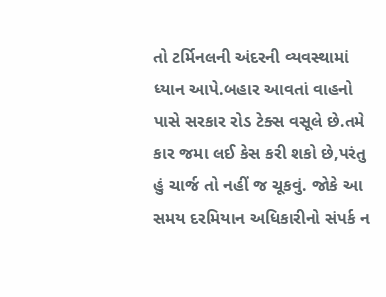તો ટર્મિનલની અંદરની વ્યવસ્થામાં ધ્યાન આપે.બહાર આવતાં વાહનો પાસે સરકાર રોડ ટેક્સ વસૂલે છે.તમે કાર જમા લઈ કેસ કરી શકો છે,પરંતુ હું ચાર્જ તો નહીં જ ચૂકવું. જોકે આ સમય દરમિયાન અધિકારીનો સંપર્ક ન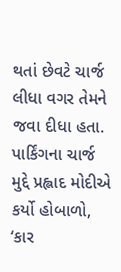થતાં છેવટે ચાર્જ લીધા વગર તેમને જવા દીધા હતા.
પાર્કિંગના ચાર્જ મુદ્દે પ્રહ્લાદ મોદીએ કર્યો હોબાળો, ‘કાર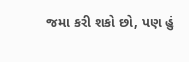જમા કરી શકો છો, પણ હું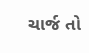ચાર્જ તો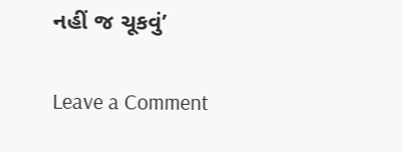નહીં જ ચૂકવું’

Leave a Comment